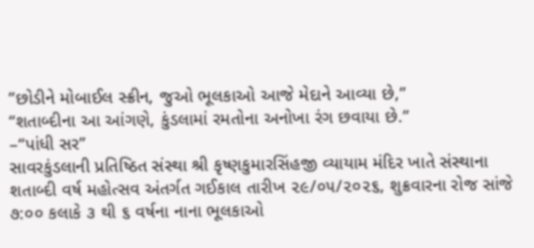”છોડીને મોબાઈલ સ્ક્રીન, જુઓ ભૂલકાઓ આજે મેદાને આવ્યા છે,”
“શતાબ્દીના આ આંગણે, કુંડલામાં રમતોના અનોખા રંગ છવાયા છે.”
–“પાંધી સર”
સાવરકુંડલાની પ્રતિષ્ઠિત સંસ્થા શ્રી કૃષ્ણકુમારસિંહજી વ્યાયામ મંદિર ખાતે સંસ્થાના શતાબ્દી વર્ષ મહોત્સવ અંતર્ગત ગઈકાલ તારીખ ૨૯/૦૫/૨૦૨૬, શુક્રવારના રોજ સાંજે ૭:૦૦ કલાકે ૩ થી ૬ વર્ષના નાના ભૂલકાઓ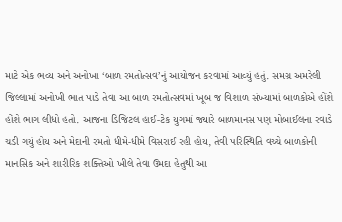માટે એક ભવ્ય અને અનોખા ‘બાળ રમતોત્સવ’નું આયોજન કરવામાં આવ્યું હતું. સમગ્ર અમરેલી જિલ્લામાં અનોખી ભાત પાડે તેવા આ બાળ રમતોત્સવમાં ખૂબ જ વિશાળ સંખ્યામાં બાળકોએ હોંશે હોંશે ભાગ લીધો હતો. આજના ડિજિટલ હાઈ-ટેક યુગમાં જ્યારે બાળમાનસ પણ મોબાઈલના રવાડે ચડી ગયું હોય અને મેદાની રમતો ધીમે-ધીમે વિસરાઈ રહી હોય, તેવી પરિસ્થિતિ વચ્ચે બાળકોની માનસિક અને શારીરિક શક્તિઓ ખીલે તેવા ઉમદા હેતુથી આ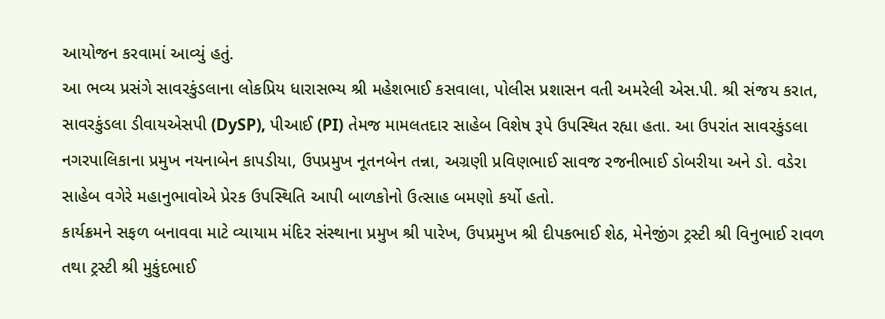આયોજન કરવામાં આવ્યું હતું.
આ ભવ્ય પ્રસંગે સાવરકુંડલાના લોકપ્રિય ધારાસભ્ય શ્રી મહેશભાઈ કસવાલા, પોલીસ પ્રશાસન વતી અમરેલી એસ.પી. શ્રી સંજય કરાત, સાવરકુંડલા ડીવાયએસપી (DySP), પીઆઈ (PI) તેમજ મામલતદાર સાહેબ વિશેષ રૂપે ઉપસ્થિત રહ્યા હતા. આ ઉપરાંત સાવરકુંડલા નગરપાલિકાના પ્રમુખ નયનાબેન કાપડીયા, ઉપપ્રમુખ નૂતનબેન તન્ના, અગ્રણી પ્રવિણભાઈ સાવજ રજનીભાઈ ડોબરીયા અને ડો. વડેરા સાહેબ વગેરે મહાનુભાવોએ પ્રેરક ઉપસ્થિતિ આપી બાળકોનો ઉત્સાહ બમણો કર્યો હતો.
કાર્યક્રમને સફળ બનાવવા માટે વ્યાયામ મંદિર સંસ્થાના પ્રમુખ શ્રી પારેખ, ઉપપ્રમુખ શ્રી દીપકભાઈ શેઠ, મેનેજીંગ ટ્રસ્ટી શ્રી વિનુભાઈ રાવળ તથા ટ્રસ્ટી શ્રી મુકુંદભાઈ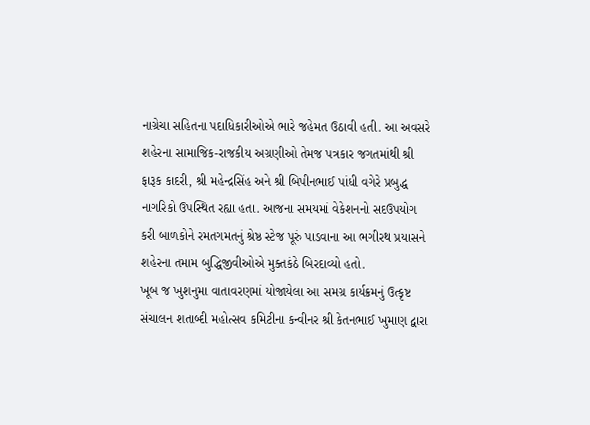નાગ્રેચા સહિતના પદાધિકારીઓએ ભારે જહેમત ઉઠાવી હતી. આ અવસરે શહેરના સામાજિક-રાજકીય અગ્રણીઓ તેમજ પત્રકાર જગતમાંથી શ્રી ફારૂક કાદરી, શ્રી મહેન્દ્રસિંહ અને શ્રી બિપીનભાઈ પાંધી વગેરે પ્રબુદ્ધ નાગરિકો ઉપસ્થિત રહ્યા હતા. આજના સમયમાં વેકેશનનો સદઉપયોગ કરી બાળકોને રમતગમતનું શ્રેષ્ઠ સ્ટેજ પૂરું પાડવાના આ ભગીરથ પ્રયાસને શહેરના તમામ બુદ્ધિજીવીઓએ મુક્તકંઠે બિરદાવ્યો હતો.
ખૂબ જ ખુશનુમા વાતાવરણમાં યોજાયેલા આ સમગ્ર કાર્યક્રમનું ઉત્કૃષ્ટ સંચાલન શતાબ્દી મહોત્સવ કમિટીના કન્વીનર શ્રી કેતનભાઈ ખુમાણ દ્વારા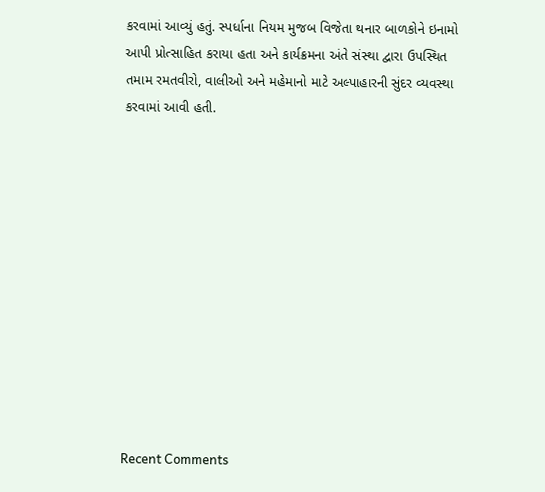કરવામાં આવ્યું હતું. સ્પર્ધાના નિયમ મુજબ વિજેતા થનાર બાળકોને ઇનામો આપી પ્રોત્સાહિત કરાયા હતા અને કાર્યક્રમના અંતે સંસ્થા દ્વારા ઉપસ્થિત તમામ રમતવીરો, વાલીઓ અને મહેમાનો માટે અલ્પાહારની સુંદર વ્યવસ્થા કરવામાં આવી હતી.












Recent Comments